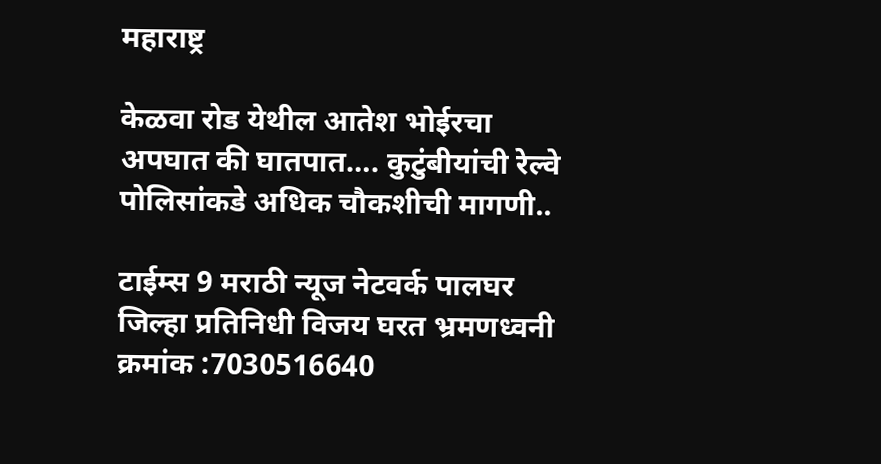महाराष्ट्र

केळवा रोड येथील आतेश भोईरचा अपघात की घातपात…. कुटुंबीयांची रेल्वे पोलिसांकडे अधिक चौकशीची मागणी..

टाईम्स 9 मराठी न्यूज नेटवर्क पालघर जिल्हा प्रतिनिधी विजय घरत भ्रमणध्वनी क्रमांक :7030516640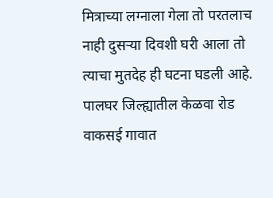मित्राच्या लग्नाला गेला तो परतलाच नाही दुसऱ्या दिवशी घरी आला तो त्याचा मुतदेह ही घटना घडली आहे. पालघर जिल्ह्यातील केळवा रोड वाकसई गावात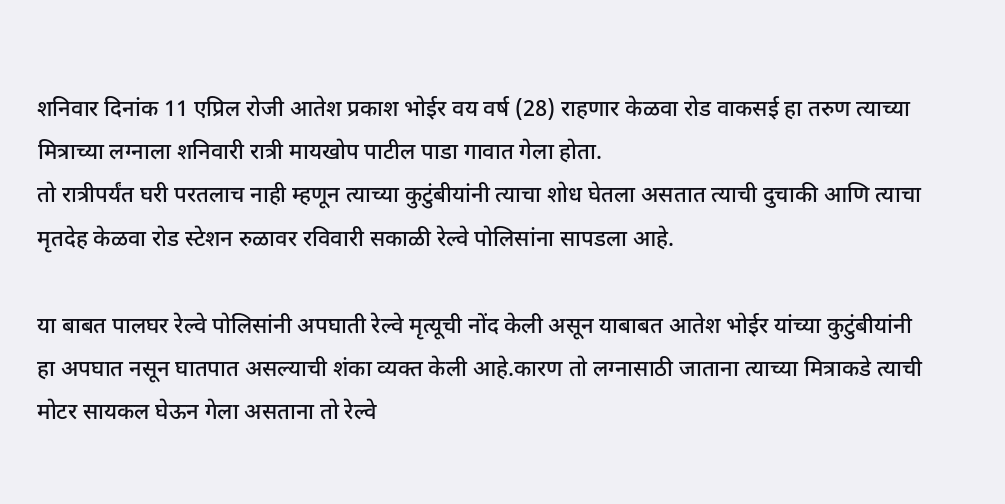शनिवार दिनांक 11 एप्रिल रोजी आतेश प्रकाश भोईर वय वर्ष (28) राहणार केळवा रोड वाकसई हा तरुण त्याच्या मित्राच्या लग्नाला शनिवारी रात्री मायखोप पाटील पाडा गावात गेला होता.
तो रात्रीपर्यंत घरी परतलाच नाही म्हणून त्याच्या कुटुंबीयांनी त्याचा शोध घेतला असतात त्याची दुचाकी आणि त्याचा मृतदेह केळवा रोड स्टेशन रुळावर रविवारी सकाळी रेल्वे पोलिसांना सापडला आहे.

या बाबत पालघर रेल्वे पोलिसांनी अपघाती रेल्वे मृत्यूची नोंद केली असून याबाबत आतेश भोईर यांच्या कुटुंबीयांनी हा अपघात नसून घातपात असल्याची शंका व्यक्त केली आहे.कारण तो लग्नासाठी जाताना त्याच्या मित्राकडे त्याची मोटर सायकल घेऊन गेला असताना तो रेल्वे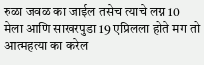रुळा जवळ का जाईल तसेच त्याचे लग्न 10 मेला आणि साखरपुडा 19 एप्रिलला होते मग तो आत्महत्या का करेल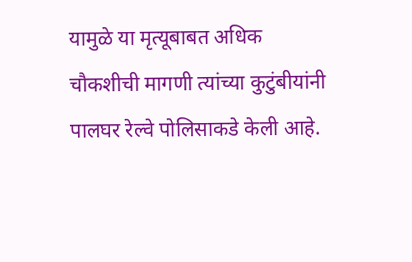यामुळे या मृत्यूबाबत अधिक चौकशीची मागणी त्यांच्या कुटुंबीयांनी पालघर रेल्वे पोलिसाकडे केली आहे.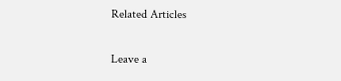Related Articles

Leave a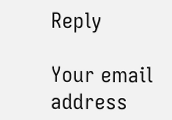Reply

Your email address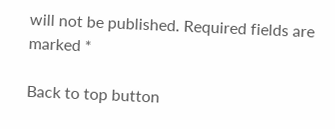will not be published. Required fields are marked *

Back to top button